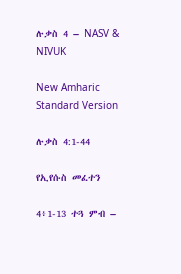ሉቃስ 4 – NASV & NIVUK

New Amharic Standard Version

ሉቃስ 4:1-44

የኢየሱስ መፈተን

4፥1-13 ተጓ ምብ –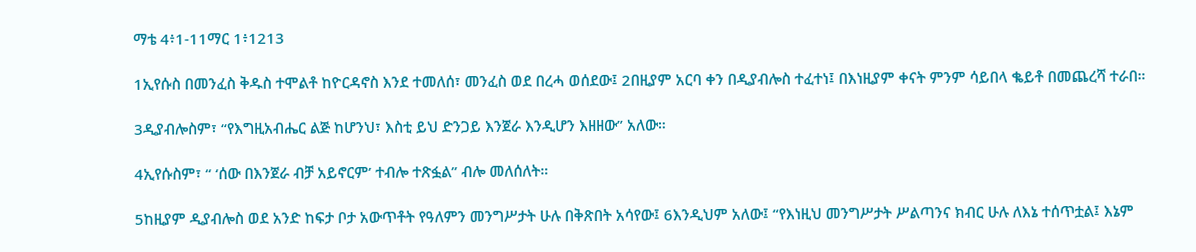ማቴ 4፥1-11ማር 1፥1213

1ኢየሱስ በመንፈስ ቅዱስ ተሞልቶ ከዮርዳኖስ እንደ ተመለሰ፣ መንፈስ ወደ በረሓ ወሰደው፤ 2በዚያም አርባ ቀን በዲያብሎስ ተፈተነ፤ በእነዚያም ቀናት ምንም ሳይበላ ቈይቶ በመጨረሻ ተራበ።

3ዲያብሎስም፣ “የእግዚአብሔር ልጅ ከሆንህ፣ እስቲ ይህ ድንጋይ እንጀራ እንዲሆን እዘዘው” አለው።

4ኢየሱስም፣ “ ‘ሰው በእንጀራ ብቻ አይኖርም’ ተብሎ ተጽፏል” ብሎ መለሰለት።

5ከዚያም ዲያብሎስ ወደ አንድ ከፍታ ቦታ አውጥቶት የዓለምን መንግሥታት ሁሉ በቅጽበት አሳየው፤ 6እንዲህም አለው፤ “የእነዚህ መንግሥታት ሥልጣንና ክብር ሁሉ ለእኔ ተሰጥቷል፤ እኔም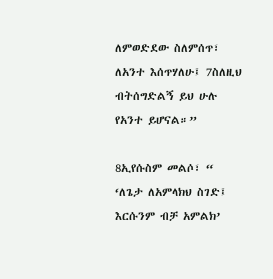ለምወድደው ስለምሰጥ፣ ለአንተ እሰጥሃለሁ፤ 7ስለዚህ ብትሰግድልኝ ይህ ሁሉ የአንተ ይሆናል።”

8ኢየሱስም መልሶ፣ “ ‘ለጌታ ለአምላክህ ስገድ፤ እርሱንም ብቻ አምልክ’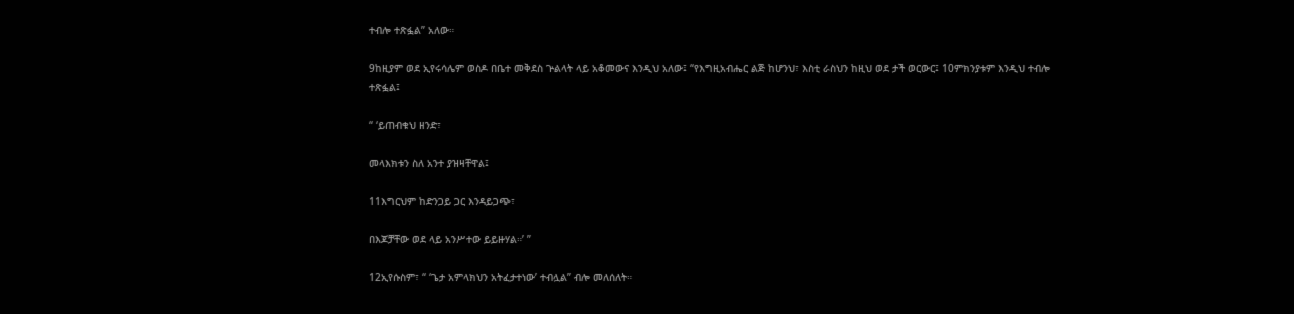ተብሎ ተጽፏል” አለው።

9ከዚያም ወደ ኢየሩሳሌም ወስዶ በቤተ መቅደስ ጕልላት ላይ አቆመውና እንዲህ አለው፤ “የእግዚአብሔር ልጅ ከሆንህ፣ እስቲ ራስህን ከዚህ ወደ ታች ወርውር፤ 10ምክንያቱም እንዲህ ተብሎ ተጽፏል፤

“ ‘ይጠብቁህ ዘንድ፣

መላእክቱን ስለ አንተ ያዝዛቸዋል፤

11እግርህም ከድንጋይ ጋር እንዳይጋጭ፣

በእጆቻቸው ወደ ላይ አንሥተው ይይዙሃል።’ ”

12ኢየሱስም፣ “ ‘ጌታ አምላክህን አትፈታተነው’ ተብሏል” ብሎ መለሰለት።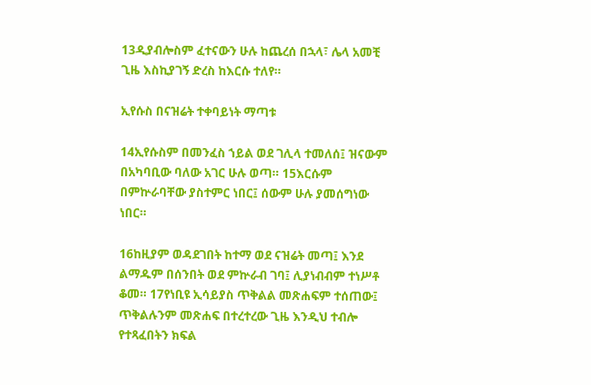13ዲያብሎስም ፈተናውን ሁሉ ከጨረሰ በኋላ፣ ሌላ አመቺ ጊዜ እስኪያገኝ ድረስ ከእርሱ ተለየ።

ኢየሱስ በናዝሬት ተቀባይነት ማጣቱ

14ኢየሱስም በመንፈስ ኀይል ወደ ገሊላ ተመለሰ፤ ዝናውም በአካባቢው ባለው አገር ሁሉ ወጣ። 15እርሱም በምኵራባቸው ያስተምር ነበር፤ ሰውም ሁሉ ያመሰግነው ነበር።

16ከዚያም ወዳደገበት ከተማ ወደ ናዝሬት መጣ፤ እንደ ልማዱም በሰንበት ወደ ምኵራብ ገባ፤ ሊያነብብም ተነሥቶ ቆመ። 17የነቢዩ ኢሳይያስ ጥቅልል መጽሐፍም ተሰጠው፤ ጥቅልሉንም መጽሐፍ በተረተረው ጊዜ እንዲህ ተብሎ የተጻፈበትን ክፍል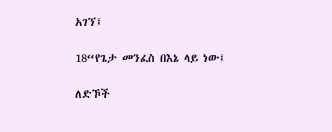አገኘ፤

18“የጌታ መንፈስ በእኔ ላይ ነው፤

ለድኾች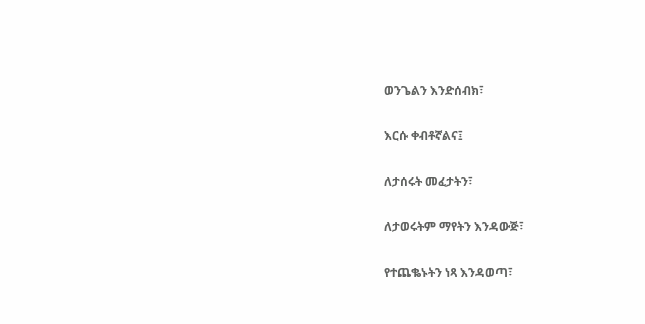ወንጌልን እንድሰብክ፣

እርሱ ቀብቶኛልና፤

ለታሰሩት መፈታትን፣

ለታወሩትም ማየትን እንዳውጅ፣

የተጨቈኑትን ነጻ እንዳወጣ፣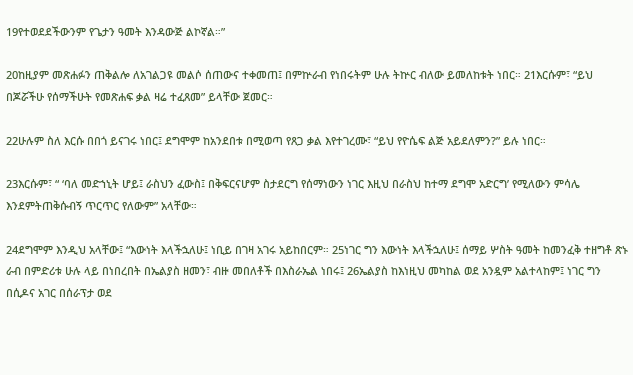19የተወደደችውንም የጌታን ዓመት እንዳውጅ ልኮኛል።”

20ከዚያም መጽሐፉን ጠቅልሎ ለአገልጋዩ መልሶ ሰጠውና ተቀመጠ፤ በምኵራብ የነበሩትም ሁሉ ትኵር ብለው ይመለከቱት ነበር። 21እርሱም፣ “ይህ በጆሯችሁ የሰማችሁት የመጽሐፍ ቃል ዛሬ ተፈጸመ” ይላቸው ጀመር።

22ሁሉም ስለ እርሱ በበጎ ይናገሩ ነበር፤ ደግሞም ከአንደበቱ በሚወጣ የጸጋ ቃል እየተገረሙ፣ “ይህ የዮሴፍ ልጅ አይደለምን?” ይሉ ነበር።

23እርሱም፣ “ ‘ባለ መድኀኒት ሆይ፤ ራስህን ፈውስ፤ በቅፍርናሆም ስታደርግ የሰማነውን ነገር እዚህ በራስህ ከተማ ደግሞ አድርግ’ የሚለውን ምሳሌ እንደምትጠቅሱብኝ ጥርጥር የለውም” አላቸው።

24ደግሞም እንዲህ አላቸው፤ “እውነት እላችኋለሁ፤ ነቢይ በገዛ አገሩ አይከበርም። 25ነገር ግን እውነት እላችኋለሁ፤ ሰማይ ሦስት ዓመት ከመንፈቅ ተዘግቶ ጽኑ ራብ በምድሪቱ ሁሉ ላይ በነበረበት በኤልያስ ዘመን፣ ብዙ መበለቶች በእስራኤል ነበሩ፤ 26ኤልያስ ከእነዚህ መካከል ወደ አንዷም አልተላከም፤ ነገር ግን በሲዶና አገር በሰራፕታ ወደ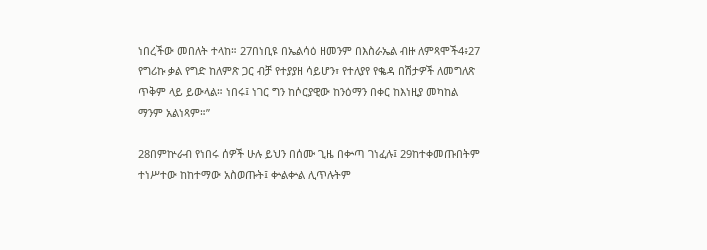ነበረችው መበለት ተላከ። 27በነቢዩ በኤልሳዕ ዘመንም በእስራኤል ብዙ ለምጻሞች4፥27 የግሪኩ ቃል የግድ ከለምጽ ጋር ብቻ የተያያዘ ሳይሆን፣ የተለያየ የቈዳ በሽታዎች ለመግለጽ ጥቅም ላይ ይውላል። ነበሩ፤ ነገር ግን ከሶርያዊው ከንዕማን በቀር ከእነዚያ መካከል ማንም አልነጻም።”

28በምኵራብ የነበሩ ሰዎች ሁሉ ይህን በሰሙ ጊዜ በቍጣ ገነፈሉ፤ 29ከተቀመጡበትም ተነሥተው ከከተማው አስወጡት፤ ቍልቍል ሊጥሉትም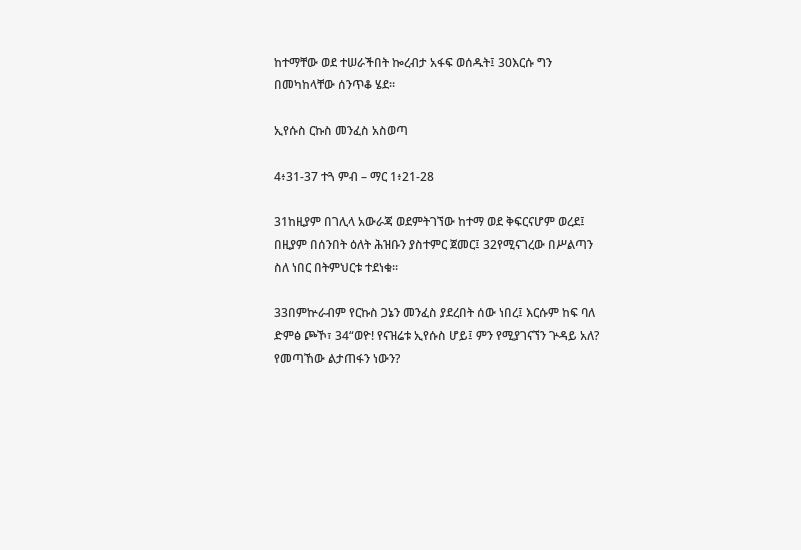ከተማቸው ወደ ተሠራችበት ኰረብታ አፋፍ ወሰዱት፤ 30እርሱ ግን በመካከላቸው ሰንጥቆ ሄደ።

ኢየሱስ ርኩስ መንፈስ አስወጣ

4፥31-37 ተጓ ምብ – ማር 1፥21-28

31ከዚያም በገሊላ አውራጃ ወደምትገኘው ከተማ ወደ ቅፍርናሆም ወረደ፤ በዚያም በሰንበት ዕለት ሕዝቡን ያስተምር ጀመር፤ 32የሚናገረው በሥልጣን ስለ ነበር በትምህርቱ ተደነቁ።

33በምኵራብም የርኩስ ጋኔን መንፈስ ያደረበት ሰው ነበረ፤ እርሱም ከፍ ባለ ድምፅ ጮኾ፣ 34“ወዮ! የናዝሬቱ ኢየሱስ ሆይ፤ ምን የሚያገናኘን ጕዳይ አለ? የመጣኸው ልታጠፋን ነውን?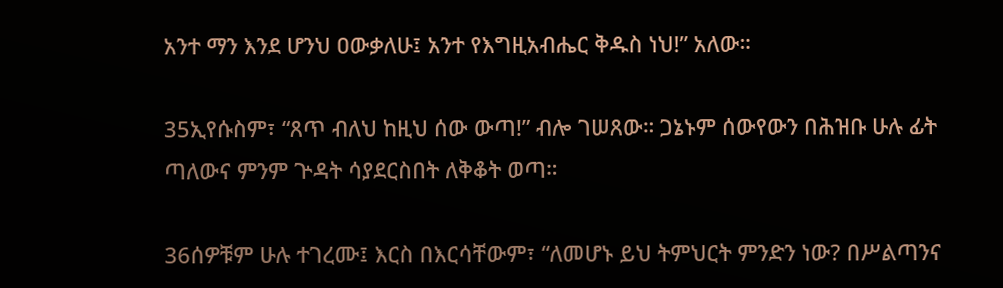አንተ ማን እንደ ሆንህ ዐውቃለሁ፤ አንተ የእግዚአብሔር ቅዱስ ነህ!” አለው።

35ኢየሱስም፣ “ጸጥ ብለህ ከዚህ ሰው ውጣ!” ብሎ ገሠጸው። ጋኔኑም ሰውየውን በሕዝቡ ሁሉ ፊት ጣለውና ምንም ጕዳት ሳያደርስበት ለቅቆት ወጣ።

36ሰዎቹም ሁሉ ተገረሙ፤ እርስ በእርሳቸውም፣ “ለመሆኑ ይህ ትምህርት ምንድን ነው? በሥልጣንና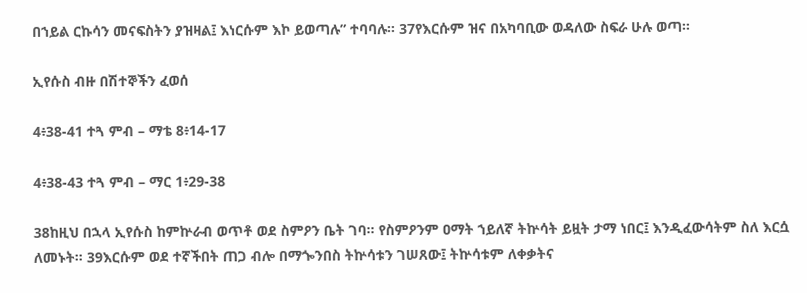በኀይል ርኩሳን መናፍስትን ያዝዛል፤ እነርሱም እኮ ይወጣሉ” ተባባሉ። 37የእርሱም ዝና በአካባቢው ወዳለው ስፍራ ሁሉ ወጣ።

ኢየሱስ ብዙ በሽተኞችን ፈወሰ

4፥38-41 ተጓ ምብ – ማቴ 8፥14-17

4፥38-43 ተጓ ምብ – ማር 1፥29-38

38ከዚህ በኋላ ኢየሱስ ከምኵራብ ወጥቶ ወደ ስምዖን ቤት ገባ። የስምዖንም ዐማት ኀይለኛ ትኵሳት ይዟት ታማ ነበር፤ እንዲፈውሳትም ስለ እርሷ ለመኑት። 39እርሱም ወደ ተኛችበት ጠጋ ብሎ በማጐንበስ ትኵሳቱን ገሠጸው፤ ትኵሳቱም ለቀቃትና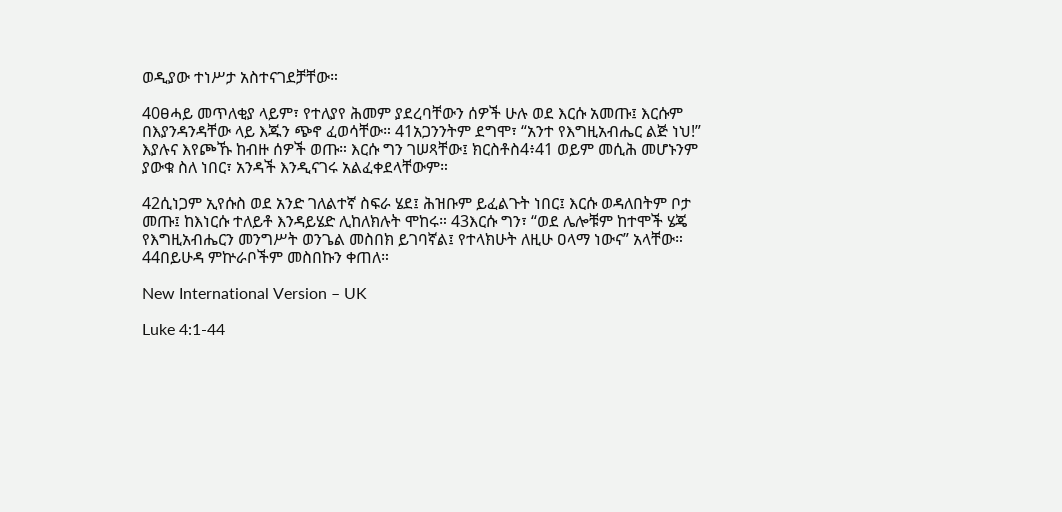ወዲያው ተነሥታ አስተናገደቻቸው።

40ፀሓይ መጥለቂያ ላይም፣ የተለያየ ሕመም ያደረባቸውን ሰዎች ሁሉ ወደ እርሱ አመጡ፤ እርሱም በእያንዳንዳቸው ላይ እጁን ጭኖ ፈወሳቸው። 41አጋንንትም ደግሞ፣ “አንተ የእግዚአብሔር ልጅ ነህ!” እያሉና እየጮኹ ከብዙ ሰዎች ወጡ። እርሱ ግን ገሠጻቸው፤ ክርስቶስ4፥41 ወይም መሲሕ መሆኑንም ያውቁ ስለ ነበር፣ አንዳች እንዲናገሩ አልፈቀደላቸውም።

42ሲነጋም ኢየሱስ ወደ አንድ ገለልተኛ ስፍራ ሄደ፤ ሕዝቡም ይፈልጉት ነበር፤ እርሱ ወዳለበትም ቦታ መጡ፤ ከእነርሱ ተለይቶ እንዳይሄድ ሊከለክሉት ሞከሩ። 43እርሱ ግን፣ “ወደ ሌሎቹም ከተሞች ሄጄ የእግዚአብሔርን መንግሥት ወንጌል መስበክ ይገባኛል፤ የተላክሁት ለዚሁ ዐላማ ነውና” አላቸው። 44በይሁዳ ምኵራቦችም መስበኩን ቀጠለ።

New International Version – UK

Luke 4:1-44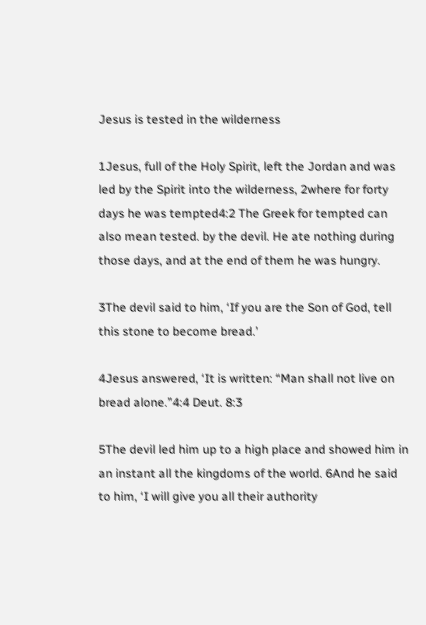Jesus is tested in the wilderness

1Jesus, full of the Holy Spirit, left the Jordan and was led by the Spirit into the wilderness, 2where for forty days he was tempted4:2 The Greek for tempted can also mean tested. by the devil. He ate nothing during those days, and at the end of them he was hungry.

3The devil said to him, ‘If you are the Son of God, tell this stone to become bread.’

4Jesus answered, ‘It is written: “Man shall not live on bread alone.”4:4 Deut. 8:3

5The devil led him up to a high place and showed him in an instant all the kingdoms of the world. 6And he said to him, ‘I will give you all their authority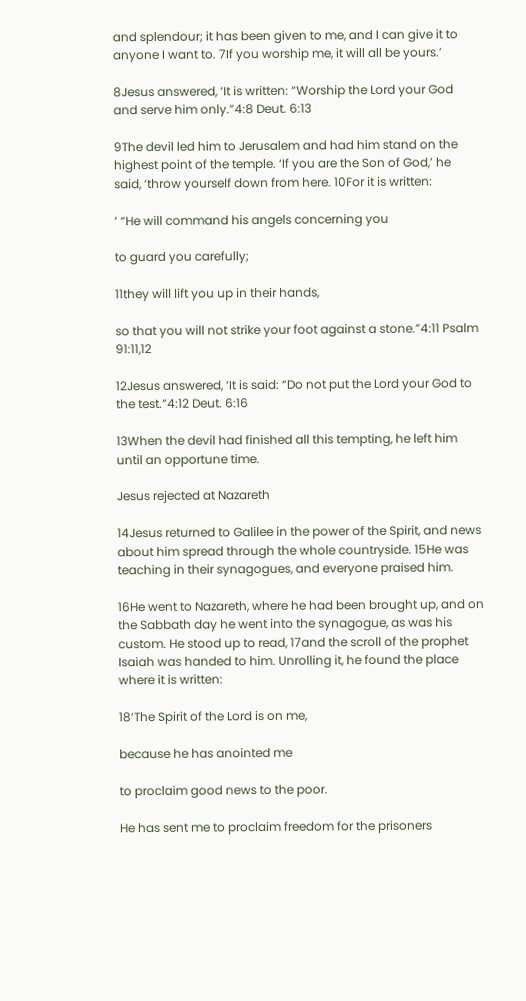and splendour; it has been given to me, and I can give it to anyone I want to. 7If you worship me, it will all be yours.’

8Jesus answered, ‘It is written: “Worship the Lord your God and serve him only.”4:8 Deut. 6:13

9The devil led him to Jerusalem and had him stand on the highest point of the temple. ‘If you are the Son of God,’ he said, ‘throw yourself down from here. 10For it is written:

‘ “He will command his angels concerning you

to guard you carefully;

11they will lift you up in their hands,

so that you will not strike your foot against a stone.”4:11 Psalm 91:11,12

12Jesus answered, ‘It is said: “Do not put the Lord your God to the test.”4:12 Deut. 6:16

13When the devil had finished all this tempting, he left him until an opportune time.

Jesus rejected at Nazareth

14Jesus returned to Galilee in the power of the Spirit, and news about him spread through the whole countryside. 15He was teaching in their synagogues, and everyone praised him.

16He went to Nazareth, where he had been brought up, and on the Sabbath day he went into the synagogue, as was his custom. He stood up to read, 17and the scroll of the prophet Isaiah was handed to him. Unrolling it, he found the place where it is written:

18‘The Spirit of the Lord is on me,

because he has anointed me

to proclaim good news to the poor.

He has sent me to proclaim freedom for the prisoners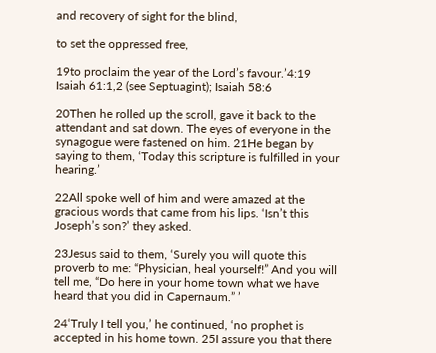and recovery of sight for the blind,

to set the oppressed free,

19to proclaim the year of the Lord’s favour.’4:19 Isaiah 61:1,2 (see Septuagint); Isaiah 58:6

20Then he rolled up the scroll, gave it back to the attendant and sat down. The eyes of everyone in the synagogue were fastened on him. 21He began by saying to them, ‘Today this scripture is fulfilled in your hearing.’

22All spoke well of him and were amazed at the gracious words that came from his lips. ‘Isn’t this Joseph’s son?’ they asked.

23Jesus said to them, ‘Surely you will quote this proverb to me: “Physician, heal yourself!” And you will tell me, “Do here in your home town what we have heard that you did in Capernaum.” ’

24‘Truly I tell you,’ he continued, ‘no prophet is accepted in his home town. 25I assure you that there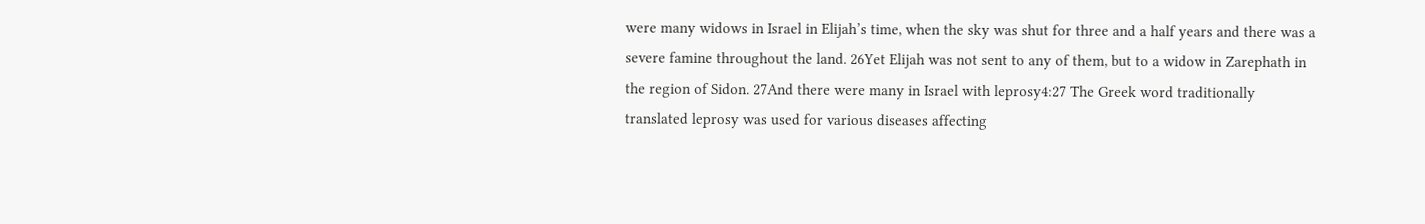were many widows in Israel in Elijah’s time, when the sky was shut for three and a half years and there was a severe famine throughout the land. 26Yet Elijah was not sent to any of them, but to a widow in Zarephath in the region of Sidon. 27And there were many in Israel with leprosy4:27 The Greek word traditionally translated leprosy was used for various diseases affecting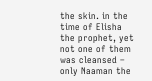the skin. in the time of Elisha the prophet, yet not one of them was cleansed – only Naaman the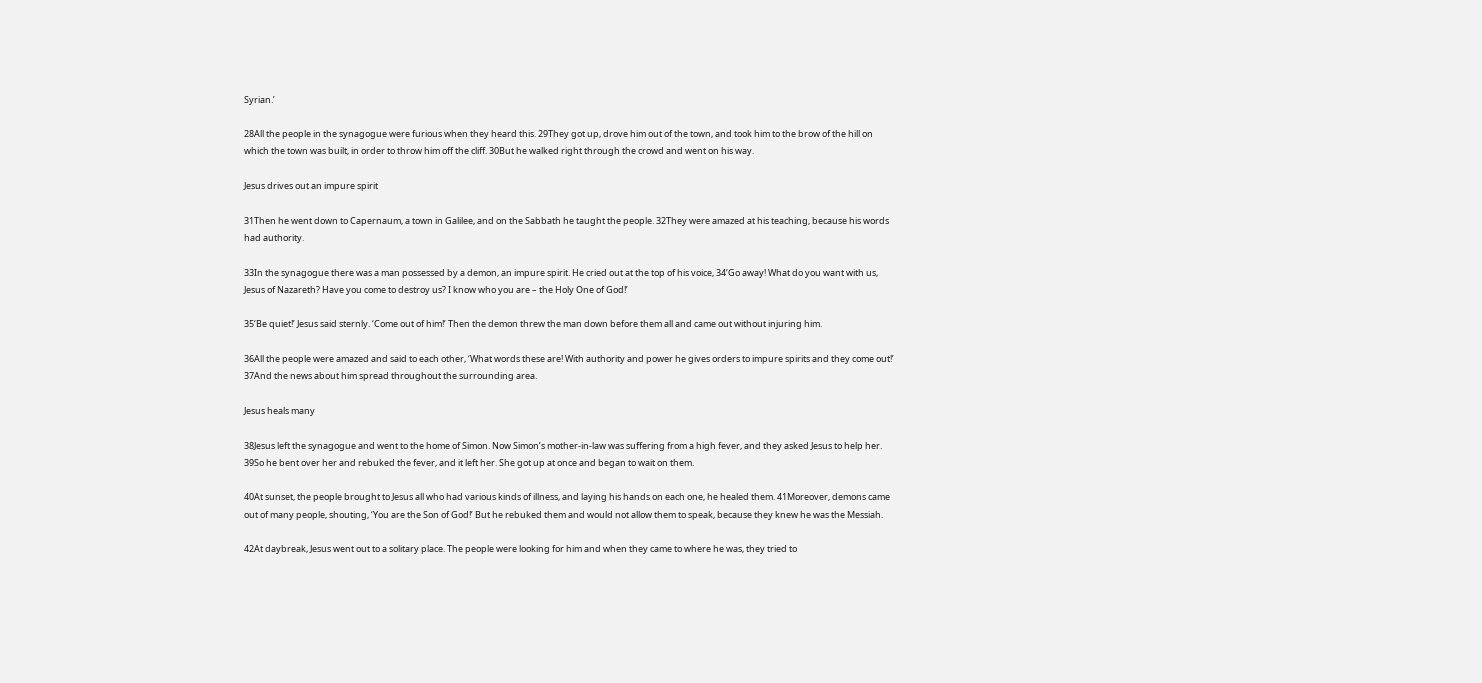Syrian.’

28All the people in the synagogue were furious when they heard this. 29They got up, drove him out of the town, and took him to the brow of the hill on which the town was built, in order to throw him off the cliff. 30But he walked right through the crowd and went on his way.

Jesus drives out an impure spirit

31Then he went down to Capernaum, a town in Galilee, and on the Sabbath he taught the people. 32They were amazed at his teaching, because his words had authority.

33In the synagogue there was a man possessed by a demon, an impure spirit. He cried out at the top of his voice, 34‘Go away! What do you want with us, Jesus of Nazareth? Have you come to destroy us? I know who you are – the Holy One of God!’

35‘Be quiet!’ Jesus said sternly. ‘Come out of him!’ Then the demon threw the man down before them all and came out without injuring him.

36All the people were amazed and said to each other, ‘What words these are! With authority and power he gives orders to impure spirits and they come out!’ 37And the news about him spread throughout the surrounding area.

Jesus heals many

38Jesus left the synagogue and went to the home of Simon. Now Simon’s mother-in-law was suffering from a high fever, and they asked Jesus to help her. 39So he bent over her and rebuked the fever, and it left her. She got up at once and began to wait on them.

40At sunset, the people brought to Jesus all who had various kinds of illness, and laying his hands on each one, he healed them. 41Moreover, demons came out of many people, shouting, ‘You are the Son of God!’ But he rebuked them and would not allow them to speak, because they knew he was the Messiah.

42At daybreak, Jesus went out to a solitary place. The people were looking for him and when they came to where he was, they tried to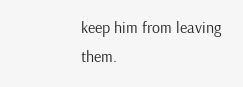keep him from leaving them.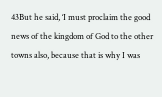43But he said, ‘I must proclaim the good news of the kingdom of God to the other towns also, because that is why I was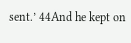sent.’ 44And he kept on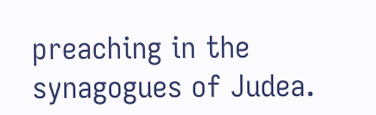preaching in the synagogues of Judea.